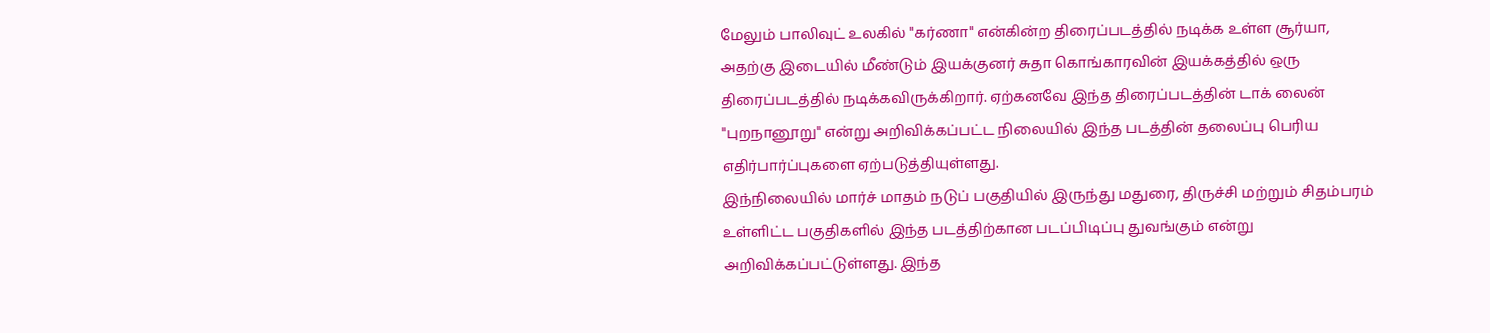மேலும் பாலிவுட் உலகில் "கர்ணா" என்கின்ற திரைப்படத்தில் நடிக்க உள்ள சூர்யா, அதற்கு இடையில் மீண்டும் இயக்குனர் சுதா கொங்காரவின் இயக்கத்தில் ஒரு திரைப்படத்தில் நடிக்கவிருக்கிறார். ஏற்கனவே இந்த திரைப்படத்தின் டாக் லைன் "புறநானூறு" என்று அறிவிக்கப்பட்ட நிலையில் இந்த படத்தின் தலைப்பு பெரிய எதிர்பார்ப்புகளை ஏற்படுத்தியுள்ளது.
இந்நிலையில் மார்ச் மாதம் நடுப் பகுதியில் இருந்து மதுரை, திருச்சி மற்றும் சிதம்பரம் உள்ளிட்ட பகுதிகளில் இந்த படத்திற்கான படப்பிடிப்பு துவங்கும் என்று அறிவிக்கப்பட்டுள்ளது. இந்த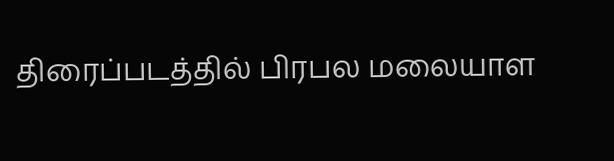திரைப்படத்தில் பிரபல மலையாள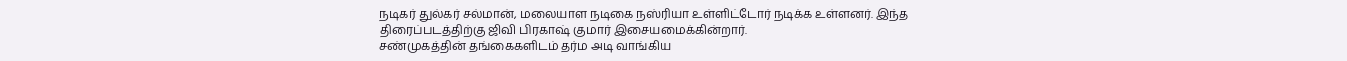நடிகர் துல்கர் சல்மான், மலையாள நடிகை நஸ்ரியா உள்ளிட்டோர் நடிக்க உள்ளனர். இந்த திரைப்படத்திற்கு ஜிவி பிரகாஷ் குமார் இசையமைக்கின்றார்.
சண்முகத்தின் தங்கைகளிடம் தர்ம அடி வாங்கிய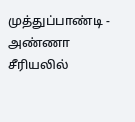முத்துப்பாண்டி - அண்ணா சீரியலில்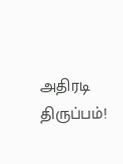அதிரடி திருப்பம்!